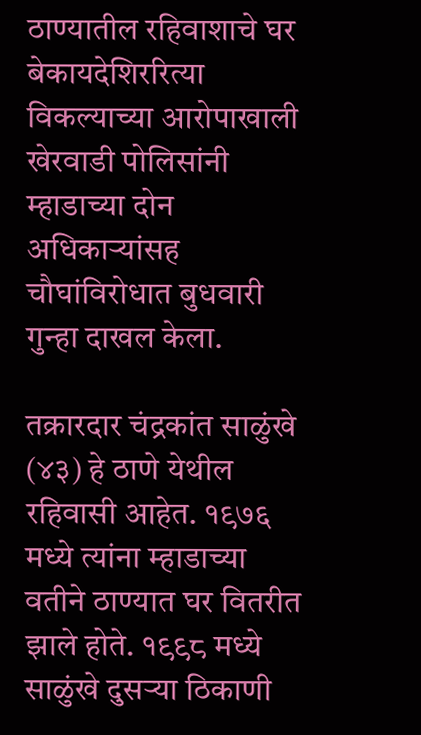ठाण्यातील रहिवाशाचे घर बेकायदेशिररित्या विकल्याच्या आरोपाखाली खेरवाडी पोलिसांनी म्हाडाच्या दोन अधिकाऱ्यांसह चौघांविरोधात बुधवारी गुन्हा दाखल केला.

तक्रारदार चंद्रकांत साळुंखे (४३) हे ठाणे येथील रहिवासी आहेत. १९७६ मध्ये त्यांना म्हाडाच्या वतीने ठाण्यात घर वितरीत झाले होते. १९९८ मध्ये साळुंखे दुसऱ्या ठिकाणी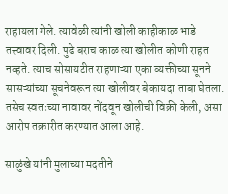राहायला गेले. त्यावेळी त्यांनी खोली काहीकाळ भाडे तत्त्वावर दिली. पुढे बराच काळ त्या खोलीत कोणी राहत नव्हते. त्याच सोसायटीत राहणाऱ्या एका व्यक्तीच्या सूनने सासऱ्यांच्या सूचनेवरून त्या खोलीवर बेकायदा ताबा घेतला. तसेच स्वतःच्या नावावर नोंदवून खोलीची विक्री केली, असा आरोप तक्रारीत करण्यात आला आहे.

साळुंखे यांनी मुलाच्या मदतीने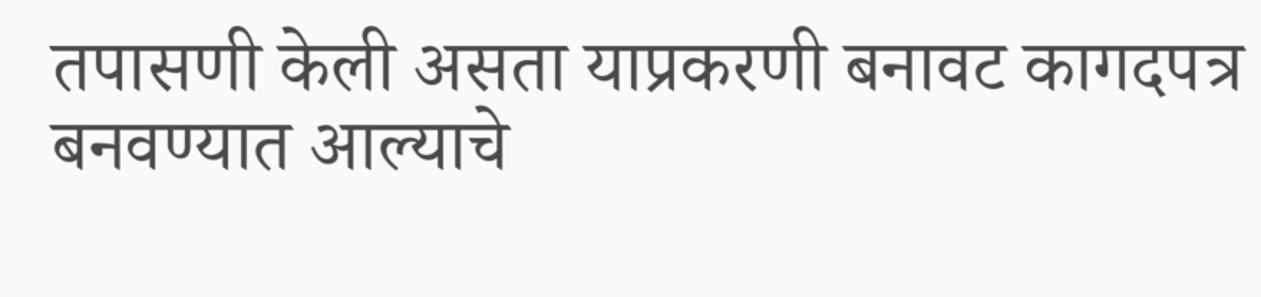तपासणी केली असता याप्रकरणी बनावट कागदपत्र बनवण्यात आल्याचे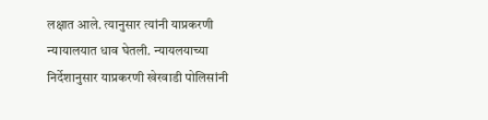लक्षात आले. त्यानुसार त्यांनी याप्रकरणी न्यायालयात धाव घेतली. न्यायलयाच्या निर्देशानुसार याप्रकरणी खेरवाडी पोलिसांनी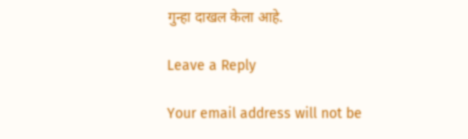गुन्हा दाखल केला आहे.

Leave a Reply

Your email address will not be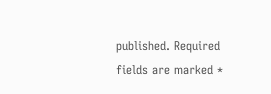published. Required fields are marked *